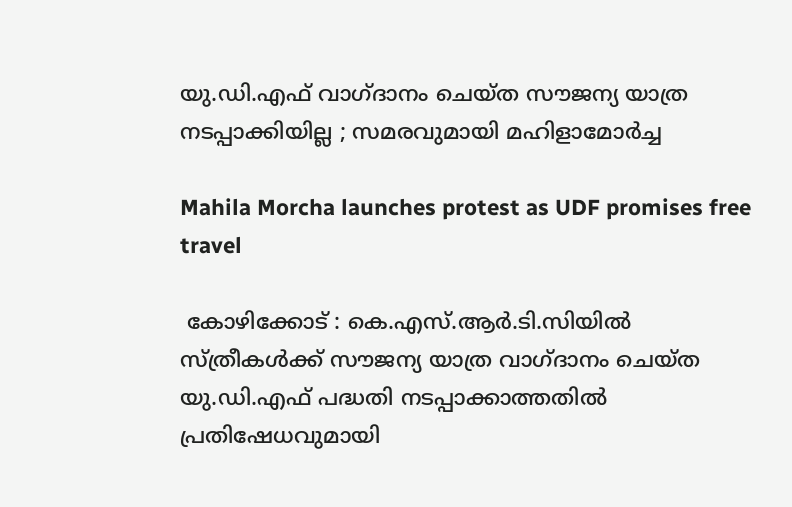യു.ഡി.എഫ് വാഗ്‌ദാനം ചെയ്ത സൗജന്യ യാത്ര നടപ്പാക്കിയില്ല ; സമരവുമായി മഹിളാമോർച്ച

Mahila Morcha launches protest as UDF promises free travel

 കോഴിക്കോട് : കെ.എസ്.ആർ.ടി.സിയിൽ സ്ത്രീകൾക്ക് സൗജന്യ യാത്ര വാഗ്‌ദാനം ചെയ്ത യു.ഡി.എഫ് പദ്ധതി നടപ്പാക്കാത്തതിൽ പ്രതിഷേധവുമായി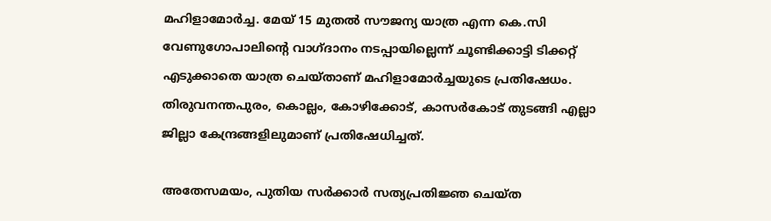മഹിളാമോർച്ച. മേയ് 15 മുതൽ സൗജന്യ യാത്ര എന്ന കെ.സി വേണുഗോപാലിന്റെ വാഗ്‌ദാനം നടപ്പായില്ലെന്ന് ചൂണ്ടിക്കാട്ടി ടിക്കറ്റ് എടുക്കാതെ യാത്ര ചെയ്താണ് മഹിളാമോർച്ചയുടെ പ്രതിഷേധം. തിരുവനന്തപുരം, കൊല്ലം, കോഴിക്കോട്, കാസർകോട് തുടങ്ങി എല്ലാ ജില്ലാ കേന്ദ്രങ്ങളിലുമാണ് പ്രതിഷേധിച്ചത്.

അതേസമയം, പുതിയ സർക്കാർ സത്യപ്രതിജ്ഞ ചെയ്ത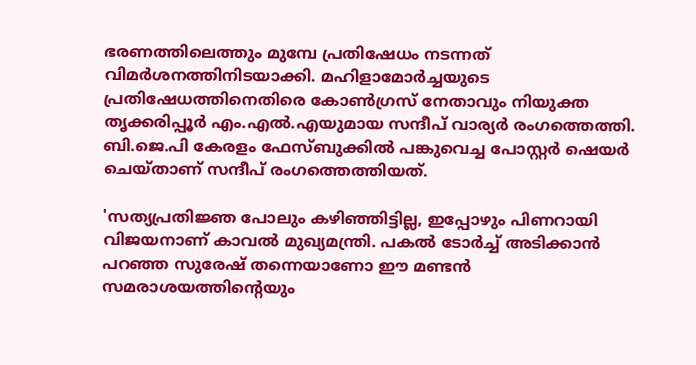ഭരണത്തിലെത്തും മുമ്പേ പ്രതിഷേധം നടന്നത് വിമർശനത്തിനിടയാക്കി. മഹിളാമോർച്ചയുടെ പ്രതിഷേധത്തിനെതിരെ കോൺഗ്രസ് നേതാവും നിയുക്ത തൃക്കരിപ്പൂർ എം.എൽ.എയുമായ സന്ദീപ് വാര്യർ രംഗത്തെത്തി. ബി.ജെ.പി കേരളം ഫേസ്ബുക്കിൽ പങ്കുവെച്ച പോസ്റ്റർ ഷെയർ ചെയ്താണ് സന്ദീപ് രംഗത്തെത്തിയത്.

'സത്യപ്രതിജ്ഞ പോലും കഴിഞ്ഞിട്ടില്ല, ഇപ്പോഴും പിണറായി വിജയനാണ് കാവൽ മുഖ്യമന്ത്രി. പകൽ ടോർച്ച് അടിക്കാൻ പറഞ്ഞ സുരേഷ് തന്നെയാണോ ഈ മണ്ടൻ സമരാശയത്തിൻ്റെയും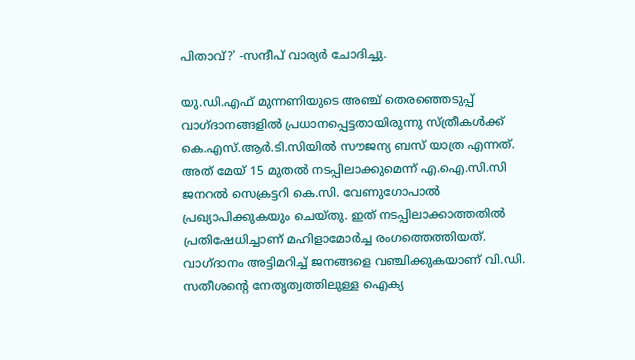പിതാവ്?' -സന്ദീപ് വാര്യർ ചോദിച്ചു.

യു.ഡി.എഫ് മുന്നണിയുടെ അഞ്ച് തെരഞ്ഞെടുപ്പ് വാഗ്‌ദാനങ്ങളിൽ പ്രധാനപ്പെട്ടതായിരുന്നു സ്ത്രീകൾക്ക് കെ.എസ്.ആർ.ടി.സിയിൽ സൗജന്യ ബസ് യാത്ര എന്നത്. അത് മേയ് 15 മുതൽ നടപ്പിലാക്കുമെന്ന് എ.ഐ.സി.സി ജനറൽ സെക്രട്ടറി കെ.സി. വേണുഗോപാൽ പ്രഖ്യാപിക്കുകയും ചെയ്തു. ഇത് നടപ്പിലാക്കാത്തതിൽ പ്രതിഷേധിച്ചാണ് മഹിളാമോർച്ച രംഗത്തെത്തിയത്. വാഗ്‌ദാനം അട്ടിമറിച്ച് ജനങ്ങളെ വഞ്ചിക്കുകയാണ് വി.ഡി. സതീശന്റെ നേതൃത്വത്തിലുള്ള ഐക്യ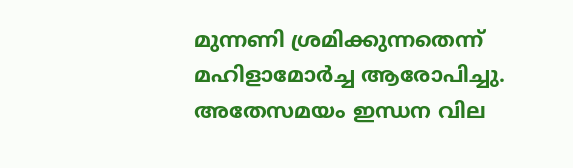മുന്നണി ശ്രമിക്കുന്നതെന്ന് മഹിളാമോർച്ച ആരോപിച്ചു. അതേസമയം ഇന്ധന വില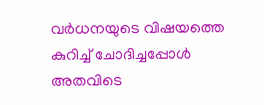വർധനയുടെ വിഷയത്തെ കുറിച്ച് ചോദിച്ചപ്പോൾ അതവിടെ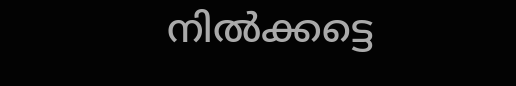നിൽക്കട്ടെ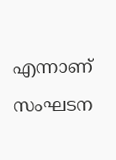എന്നാണ് സംഘടന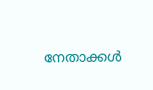നേതാക്കൾ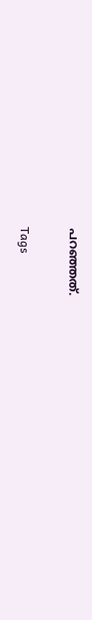പറഞ്ഞത്.

Tags